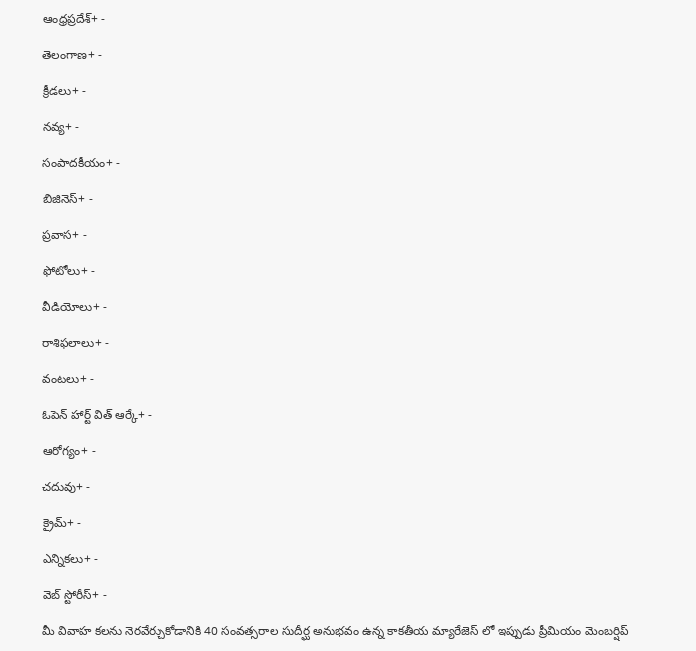ఆంధ్రప్రదేశ్+ -

తెలంగాణ+ -

క్రీడలు+ -

నవ్య+ -

సంపాదకీయం+ -

బిజినెస్+ -

ప్రవాస+ -

ఫోటోలు+ -

వీడియోలు+ -

రాశిఫలాలు+ -

వంటలు+ -

ఓపెన్ హార్ట్ విత్ ఆర్కే+ -

ఆరోగ్యం+ -

చదువు+ -

క్రైమ్+ -

ఎన్నికలు+ -

వెబ్ స్టోరీస్+ -

మీ వివాహ కలను నెరవేర్చుకోడానికి 40 సంవత్సరాల సుదీర్ఘ అనుభవం ఉన్న కాకతీయ మ్యారేజెస్ లో ఇప్పుడు ప్రీమియం మెంబర్షిప్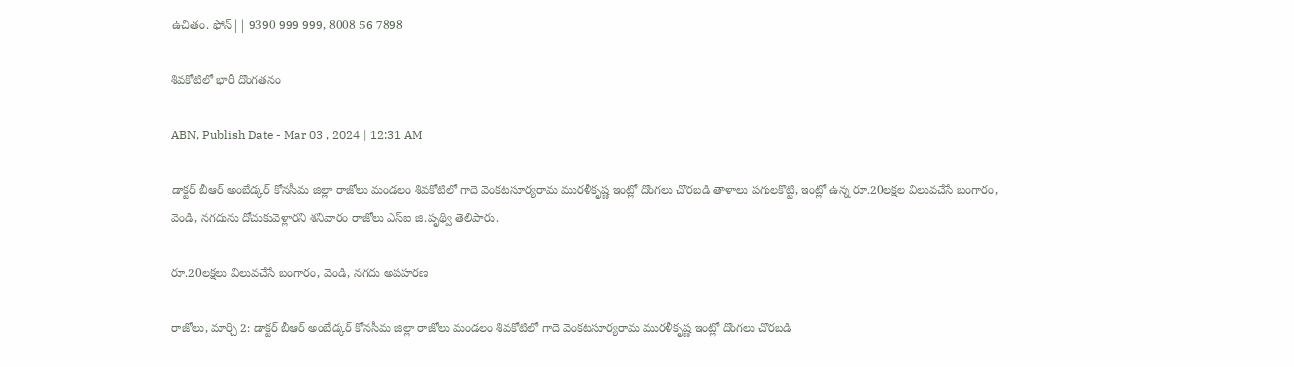ఉచితం. ఫోన్|| 9390 999 999, 8008 56 7898

శివకోటిలో భారీ దొంగతనం

ABN, Publish Date - Mar 03 , 2024 | 12:31 AM

డాక్టర్‌ బీఆర్‌ అంబేడ్కర్‌ కోనసీమ జిల్లా రాజోలు మండలం శివకోటిలో గాదె వెంకటసూర్యరామ మురళీకృష్ణ ఇంట్లో దొంగలు చొరబడి తాళాలు పగులకొట్టి, ఇంట్లో ఉన్న రూ.20లక్షల విలువచేసే బంగారం, వెండి, నగదును దోచుకువెళ్లారని శనివారం రాజోలు ఎస్‌ఐ జి.పృథ్వి తెలిపారు.

రూ.20లక్షలు విలువచేసే బంగారం, వెండి, నగదు అపహరణ

రాజోలు, మార్చి 2: డాక్టర్‌ బీఆర్‌ అంబేడ్కర్‌ కోనసీమ జిల్లా రాజోలు మండలం శివకోటిలో గాదె వెంకటసూర్యరామ మురళీకృష్ణ ఇంట్లో దొంగలు చొరబడి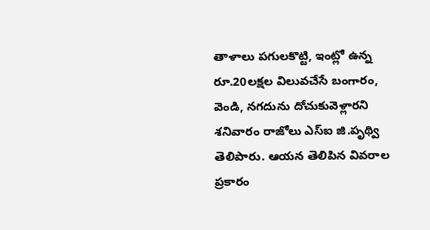తాళాలు పగులకొట్టి, ఇంట్లో ఉన్న రూ.20లక్షల విలువచేసే బంగారం, వెండి, నగదును దోచుకువెళ్లారని శనివారం రాజోలు ఎస్‌ఐ జి.పృథ్వి తెలిపారు. ఆయన తెలిపిన వివరాల ప్రకారం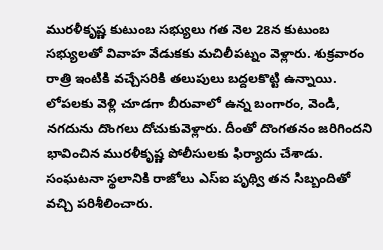మురళీకృష్ణ కుటుంబ సభ్యులు గత నెల 28న కుటుంబ సభ్యులతో వివాహ వేడుకకు మచిలీపట్నం వెళ్లారు. శుక్రవారం రాత్రి ఇంటికి వచ్చేసరికి తలుపులు బద్దలకొట్టి ఉన్నాయి. లోపలకు వెళ్లి చూడగా బీరువాలో ఉన్న బంగారం, వెండి, నగదును దొంగలు దోచుకువెళ్లారు. దీంతో దొంగతనం జరిగిందని భావించిన మురళీకృష్ణ పోలీసులకు ఫిర్యాదు చేశాడు. సంఘటనా స్థలానికి రాజోలు ఎస్‌ఐ పృథ్వి తన సిబ్బందితో వచ్చి పరిశీలించారు.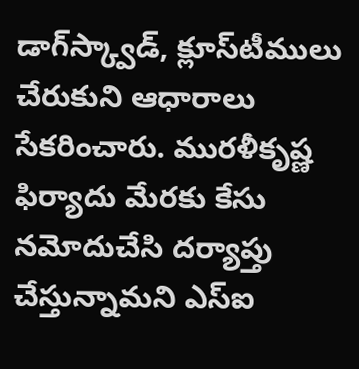డాగ్‌స్క్వాడ్‌, క్లూస్‌టీములు చేరుకుని ఆధారాలు సేకరించారు. మురళీకృష్ణ ఫిర్యాదు మేరకు కేసు నమోదుచేసి దర్యాప్తు చేస్తున్నామని ఎస్‌ఐ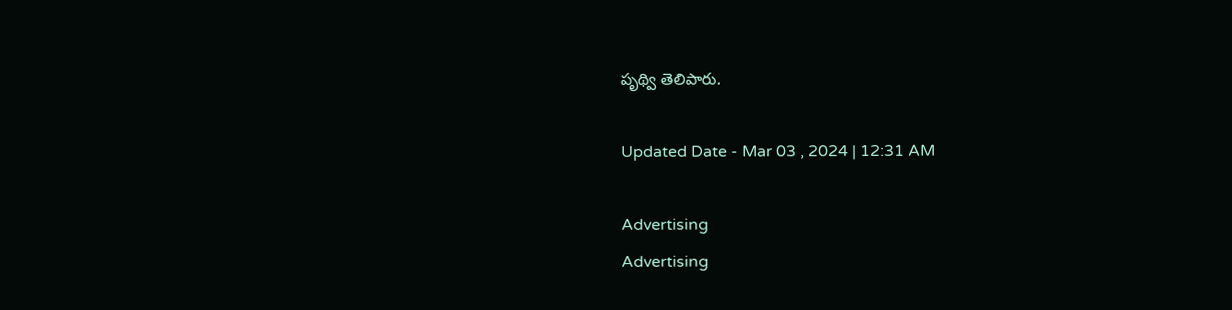పృథ్వి తెలిపారు.

Updated Date - Mar 03 , 2024 | 12:31 AM

Advertising
Advertising